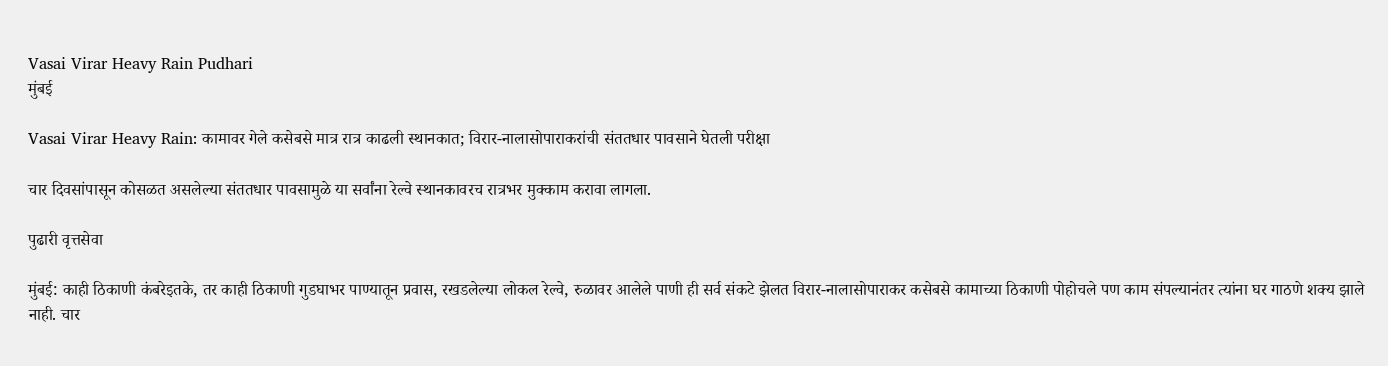Vasai Virar Heavy Rain Pudhari
मुंबई

Vasai Virar Heavy Rain: कामावर गेले कसेबसे मात्र रात्र काढली स्थानकात; विरार-नालासोपाराकरांची संततधार पावसाने घेतली परीक्षा

चार दिवसांपासून कोसळत असलेल्या संततधार पावसामुळे या सर्वांना रेल्वे स्थानकावरच रात्रभर मुक्काम करावा लागला.

पुढारी वृत्तसेवा

मुंबई: काही ठिकाणी कंबरेइतके, तर काही ठिकाणी गुडघाभर पाण्यातून प्रवास, रखडलेल्या लोकल रेल्वे, रुळावर आलेले पाणी ही सर्व संकटे झेलत विरार-नालासोपाराकर कसेबसे कामाच्या ठिकाणी पोहोचले पण काम संपल्यानंतर त्‍यांना घर गाठणे शक्य झाले नाही. चार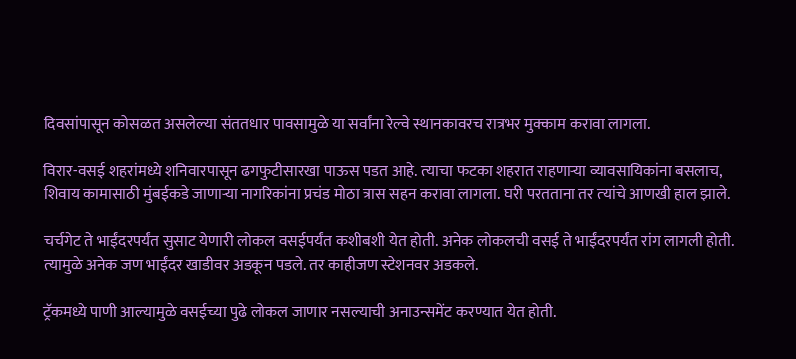दिवसांपासून कोसळत असलेल्या संततधार पावसामुळे या सर्वांना रेल्वे स्थानकावरच रात्रभर मुक्काम करावा लागला.

विरार-वसई शहरांमध्ये शनिवारपासून ढगफुटीसारखा पाऊस पडत आहे. त्‍याचा फटका शहरात राहणार्‍या व्यावसायिकांना बसलाच, शिवाय कामासाठी मुंबईकडे जाणार्‍या नागरिकांना प्रचंड मोठा त्रास सहन करावा लागला. घरी परतताना तर त्‍यांचे आणखी हाल झाले.

चर्चगेट ते भाईंदरपर्यंत सुसाट येणारी लोकल वसईपर्यंत कशीबशी येत होती. अनेक लोकलची वसई ते भाईंदरपर्यंत रांग लागली होती. त्‍यामुळे अनेक जण भाईंदर खाडीवर अडकून पडले. तर काहीजण स्टेशनवर अडकले.

ट्रॅकमध्ये पाणी आल्यामुळे वसईच्या पुढे लोकल जाणार नसल्याची अनाउन्समेंट करण्यात येत होती.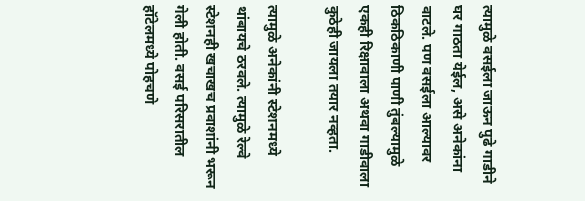त्यामुळे वसईला जाऊन पुढे गाडीने घर गाठता येईल, असे अनेकांना वाटले. पण वसईला आल्यावर ठिकठिकाणी पाणी तुंबल्यामुळे एकही रिक्षावाला अथवा गाडीवाला कुठेही जायला तयार नव्हता.

त्यामुळे अनेकांनी स्टेशनमध्ये थांबायचे ठरवले. त्यामुळे रेल्वे स्टेशनही खचाखच प्रवाशांनी भरून गेली होती. वसई परिसरातील हॉटेलमध्ये पोहचणे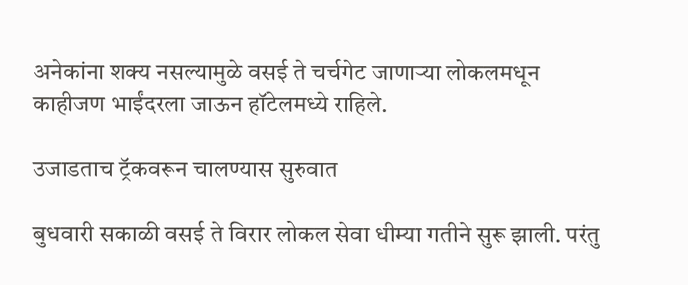अनेकांना शक्य नसल्यामुळे वसई ते चर्चगेट जाणाऱ्या लोकलमधून काहीजण भाईंदरला जाऊन हॉटेलमध्ये राहिले.

उजाडताच ट्रॅकवरून चालण्यास सुरुवात

बुधवारी सकाळी वसई ते विरार लोकल सेवा धीम्या गतीने सुरू झाली. परंतु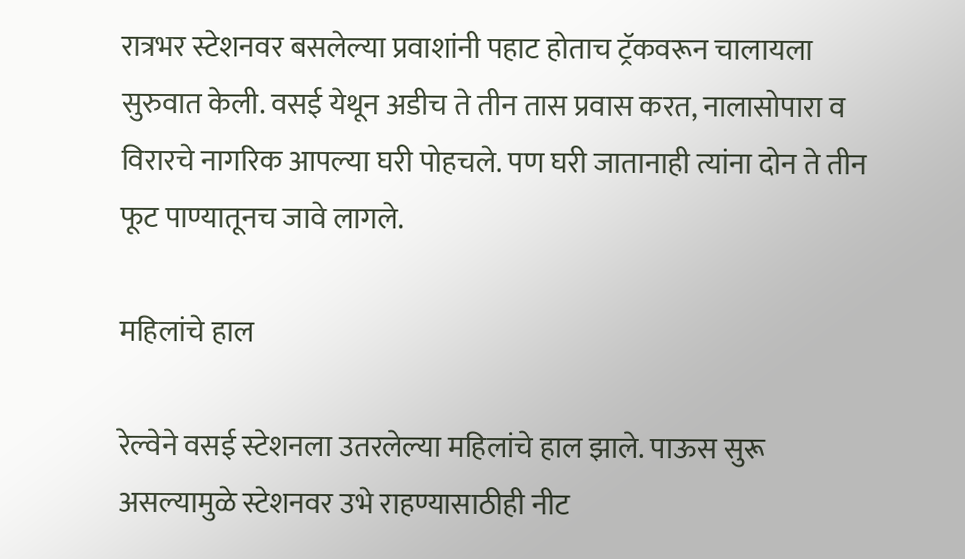रात्रभर स्टेशनवर बसलेल्या प्रवाशांनी पहाट होताच ट्रॅकवरून चालायला सुरुवात केली. वसई येथून अडीच ते तीन तास प्रवास करत, नालासोपारा व विरारचे नागरिक आपल्या घरी पोहचले. पण घरी जातानाही त्यांना दोन ते तीन फूट पाण्यातूनच जावे लागले.

महिलांचे हाल

रेल्वेने वसई स्टेशनला उतरलेल्या महिलांचे हाल झाले. पाऊस सुरू असल्यामुळे स्टेशनवर उभे राहण्यासाठीही नीट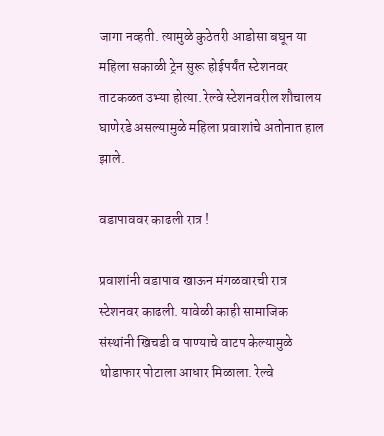जागा नव्हती. त्यामुळे कुठेतरी आडोसा बघून या महिला सकाळी ट्रेन सुरू होईपर्यंत स्टेशनवर ताटकळत उभ्या होत्या. रेल्वे स्टेशनवरील शौचालय घाणेरडे असल्यामुळे महिला प्रवाशांचे अतोनात हाल झाले.

वडापाववर काढली रात्र !

प्रवाशांनी वडापाव खाऊन मंगळवारची रात्र स्टेशनवर काढली. यावेळी काही सामाजिक संस्थांनी खिचडी व पाण्याचे वाटप केल्यामुळे थोडाफार पोटाला आधार मिळाला. रेल्वे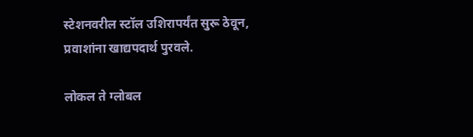स्टेशनवरील स्टॉल उशिरापर्यंत सुरू ठेवून, प्रवाशांना खाद्यपदार्थ पुरवले.

लोकल ते ग्लोबल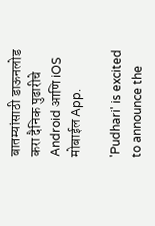बातम्यांसाठी डाऊनलोड करा दैनिक पुढारीचे Android आणि iOS मोबाईल App.

'Pudhari' is excited to announce the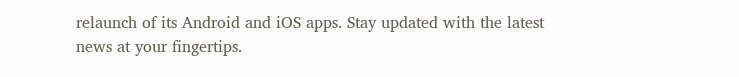relaunch of its Android and iOS apps. Stay updated with the latest news at your fingertips.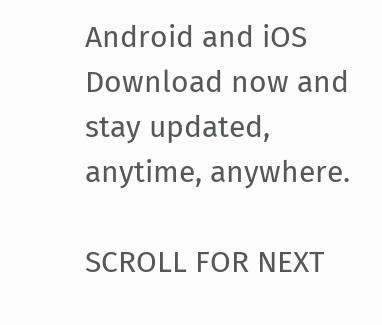Android and iOS Download now and stay updated, anytime, anywhere.

SCROLL FOR NEXT